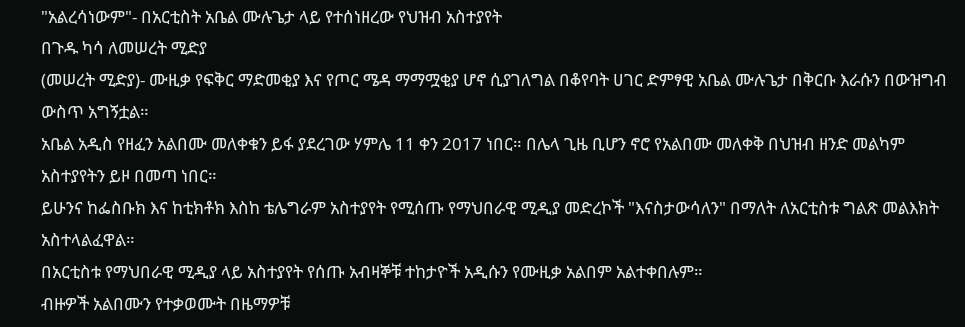"አልረሳነውም"- በአርቲስት አቤል ሙሉጌታ ላይ የተሰነዘረው የህዝብ አስተያየት
በጉዱ ካሳ ለመሠረት ሚድያ
(መሠረት ሚድያ)- ሙዚቃ የፍቅር ማድመቂያ እና የጦር ሜዳ ማማሟቂያ ሆኖ ሲያገለግል በቆየባት ሀገር ድምፃዊ አቤል ሙሉጌታ በቅርቡ እራሱን በውዝግብ ውስጥ አግኝቷል።
አቤል አዲስ የዘፈን አልበሙ መለቀቁን ይፋ ያደረገው ሃምሌ 11 ቀን 2017 ነበር። በሌላ ጊዜ ቢሆን ኖሮ የአልበሙ መለቀቅ በህዝብ ዘንድ መልካም አስተያየትን ይዞ በመጣ ነበር።
ይሁንና ከፌስቡክ እና ከቲክቶክ እስከ ቴሌግራም አስተያየት የሚሰጡ የማህበራዊ ሚዲያ መድረኮች "እናስታውሳለን" በማለት ለአርቲስቱ ግልጽ መልእክት አስተላልፈዋል።
በአርቲስቱ የማህበራዊ ሚዲያ ላይ አስተያየት የሰጡ አብዛኞቹ ተከታዮች አዲሱን የሙዚቃ አልበም አልተቀበሉም።
ብዙዎች አልበሙን የተቃወሙት በዜማዎቹ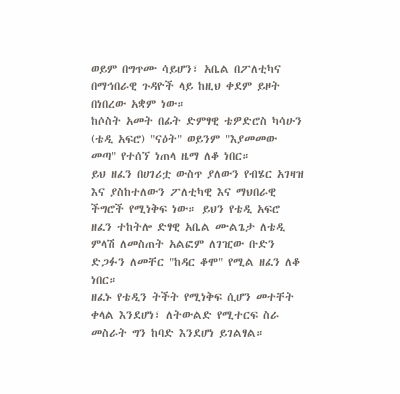ወይም በግጥሙ ሳይሆን፣ አቤል በፖለቲካና በማኅበራዊ ጉዳዮች ላይ ከዚህ ቀደም ይዞት በነበረው አቋም ነው።
ከሶስት አመት በፊት ድምፃዊ ቴዎድሮስ ካሳሁን (ቴዲ አፍሮ) "ናዕት" ወይንም "እያመመው መጣ" የተሰኘ ነጠላ ዜማ ለቆ ነበር።
ይህ ዘፈን በሀገሪቷ ውስጥ ያለውን የብሄር አገዛዝ እና ያስከተለውን ፖለቲካዊ እና ማህበራዊ ችግሮች የሚነቅፍ ነው። ይህን የቴዲ አፍሮ ዘፈን ተከትሎ ድፃዊ አቤል ሙልጌታ ለቴዲ ምላሽ ለመስጠት አልፎም ለገዢው ቡድን ድጋፉን ለመቸር "ከዳር ቆሞ" የሚል ዘፈን ለቆ ነበር።
ዘፈኑ የቴዲን ትችት የሚነቅፍ ሲሆን መተቸት ቀላል እንደሆነ፣ ለትውልድ የሚተርፍ ስራ መስራት ግን ከባድ እንደሆነ ይገልፃል።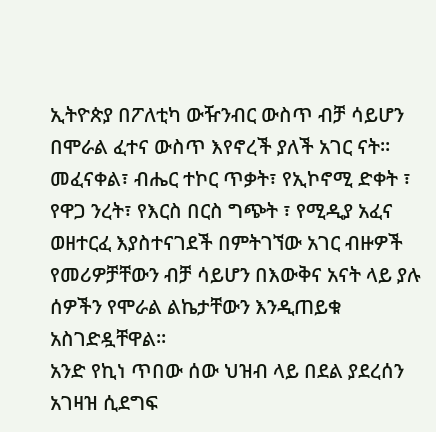ኢትዮጵያ በፖለቲካ ውዥንብር ውስጥ ብቻ ሳይሆን በሞራል ፈተና ውስጥ እየኖረች ያለች አገር ናት።
መፈናቀል፣ ብሔር ተኮር ጥቃት፣ የኢኮኖሚ ድቀት ፣ የዋጋ ንረት፣ የእርስ በርስ ግጭት ፣ የሚዲያ አፈና ወዘተርፈ እያስተናገደች በምትገኘው አገር ብዙዎች የመሪዎቻቸውን ብቻ ሳይሆን በእውቅና አናት ላይ ያሉ ሰዎችን የሞራል ልኬታቸውን እንዲጠይቁ አስገድዷቸዋል።
አንድ የኪነ ጥበው ሰው ህዝብ ላይ በደል ያደረሰን አገዛዝ ሲደግፍ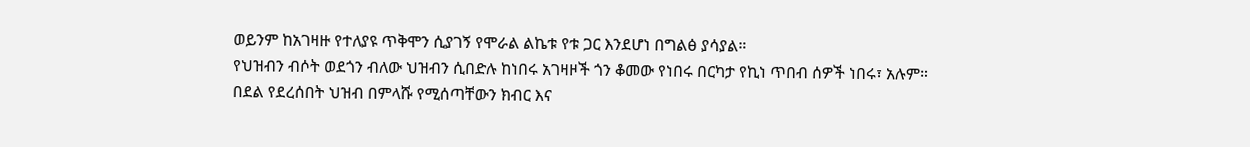ወይንም ከአገዛዙ የተለያዩ ጥቅሞን ሲያገኝ የሞራል ልኬቱ የቱ ጋር እንደሆነ በግልፅ ያሳያል።
የህዝብን ብሶት ወደጎን ብለው ህዝብን ሲበድሉ ከነበሩ አገዛዞች ጎን ቆመው የነበሩ በርካታ የኪነ ጥበብ ሰዎች ነበሩ፣ አሉም።
በደል የደረሰበት ህዝብ በምላሹ የሚሰጣቸውን ክብር እና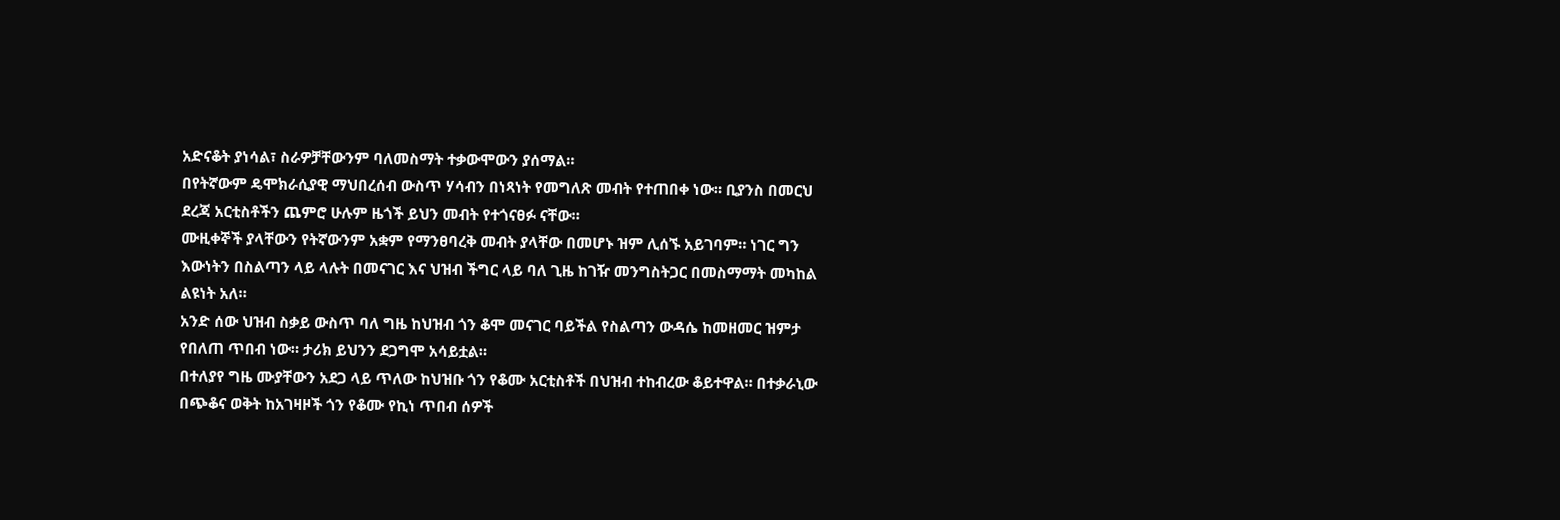አድናቆት ያነሳል፣ ስራዎቻቸውንም ባለመስማት ተቃውሞውን ያሰማል።
በየትኛውም ዴሞክራሲያዊ ማህበረሰብ ውስጥ ሃሳብን በነጻነት የመግለጽ መብት የተጠበቀ ነው። ቢያንስ በመርህ ደረጃ አርቲስቶችን ጨምሮ ሁሉም ዜጎች ይህን መብት የተጎናፀፉ ናቸው።
ሙዚቀኞች ያላቸውን የትኛውንም አቋም የማንፀባረቅ መብት ያላቸው በመሆኑ ዝም ሊሰኙ አይገባም። ነገር ግን እውነትን በስልጣን ላይ ላሉት በመናገር እና ህዝብ ችግር ላይ ባለ ጊዜ ከገዥ መንግስትጋር በመስማማት መካከል ልዩነት አለ።
አንድ ሰው ህዝብ ስቃይ ውስጥ ባለ ግዜ ከህዝብ ጎን ቆሞ መናገር ባይችል የስልጣን ውዳሴ ከመዘመር ዝምታ የበለጠ ጥበብ ነው። ታሪክ ይህንን ደጋግሞ አሳይቷል።
በተለያየ ግዜ ሙያቸውን አደጋ ላይ ጥለው ከህዝቡ ጎን የቆሙ አርቲስቶች በህዝብ ተከብረው ቆይተዋል። በተቃራኒው በጭቆና ወቅት ከአገዛዞች ጎን የቆሙ የኪነ ጥበብ ሰዎች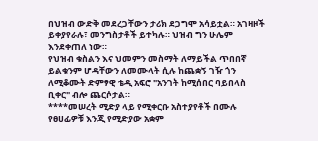በህዝብ ውድቅ መደረጋቸውን ታሪክ ደጋግሞ አሳይቷል። አገዛዞች ይቀያየራሉ፣ መንግስታቶች ይተካሉ። ህዝብ ግን ሁሌም እንደቀጠለ ነው።
የህዝብ ቁስልን እና ህመምን መስማት ለማይችል ጥበበኛ ይልቁንም ሆዳቸውን ለመሙላት ሲሉ ከጨቋኝ ገዥ ጎን ለሚቆሙት ድምፃዊ ቴዲ አፍሮ "አንገት ከሚሰበር ባይበላስ ቢቀር" ብሎ ጨርሶታል።
****መሠረት ሚድያ ላይ የሚቀርቡ አስተያየቶች በሙሉ የፀሀፊዎቹ እንጂ የሚድያው አቋም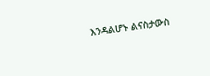እንዳልሆኑ ልናስታውስ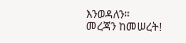እንወዳለን።
መረጃን ከመሠረት!